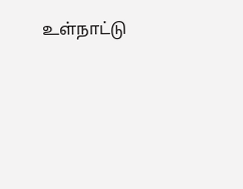உள்நாட்டு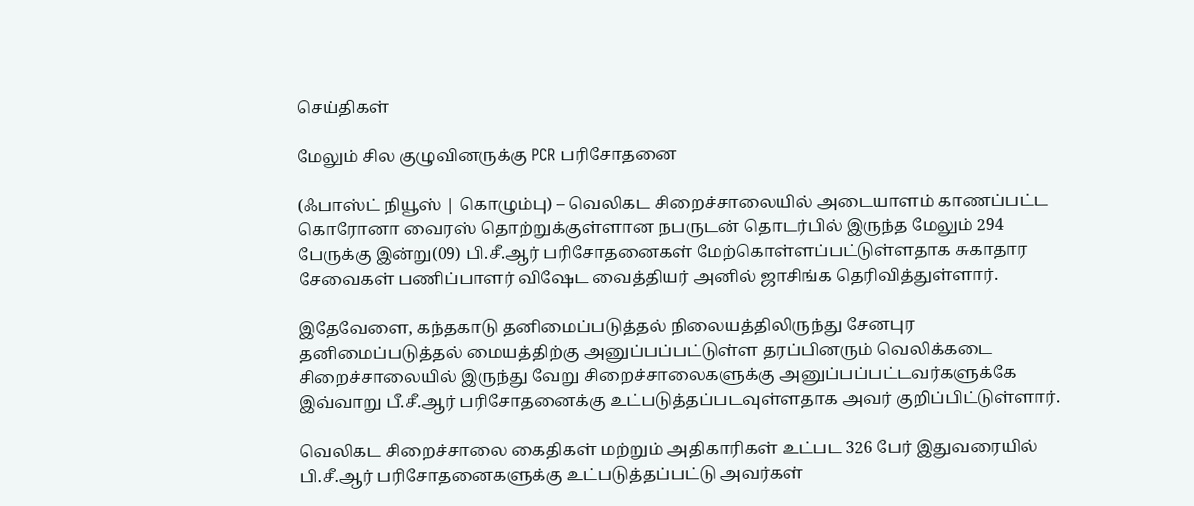செய்திகள்

மேலும் சில குழுவினருக்கு PCR பரிசோதனை

(ஃபாஸ்ட் நியூஸ் | கொழும்பு) – வெலிகட சிறைச்சாலையில் அடையாளம் காணப்பட்ட கொரோனா வைரஸ் தொற்றுக்குள்ளான நபருடன் தொடர்பில் இருந்த மேலும் 294 பேருக்கு இன்று(09) பி.சீ.ஆர் பரிசோதனைகள் மேற்கொள்ளப்பட்டுள்ளதாக சுகாதார சேவைகள் பணிப்பாளர் விஷேட வைத்தியர் அனில் ஜாசிங்க தெரிவித்துள்ளார்.

இதேவேளை, கந்தகாடு தனிமைப்படுத்தல் நிலையத்திலிருந்து சேனபுர தனிமைப்படுத்தல் மையத்திற்கு அனுப்பப்பட்டுள்ள தரப்பினரும் வெலிக்கடை சிறைச்சாலையில் இருந்து வேறு சிறைச்சாலைகளுக்கு அனுப்பப்பட்டவர்களுக்கே இவ்வாறு பீ.சீ.ஆர் பரிசோதனைக்கு உட்படுத்தப்படவுள்ளதாக அவர் குறிப்பிட்டுள்ளார்.

வெலிகட சிறைச்சாலை கைதிகள் மற்றும் அதிகாரிகள் உட்பட 326 பேர் இதுவரையில் பி.சீ.ஆர் பரிசோதனைகளுக்கு உட்படுத்தப்பட்டு அவர்கள்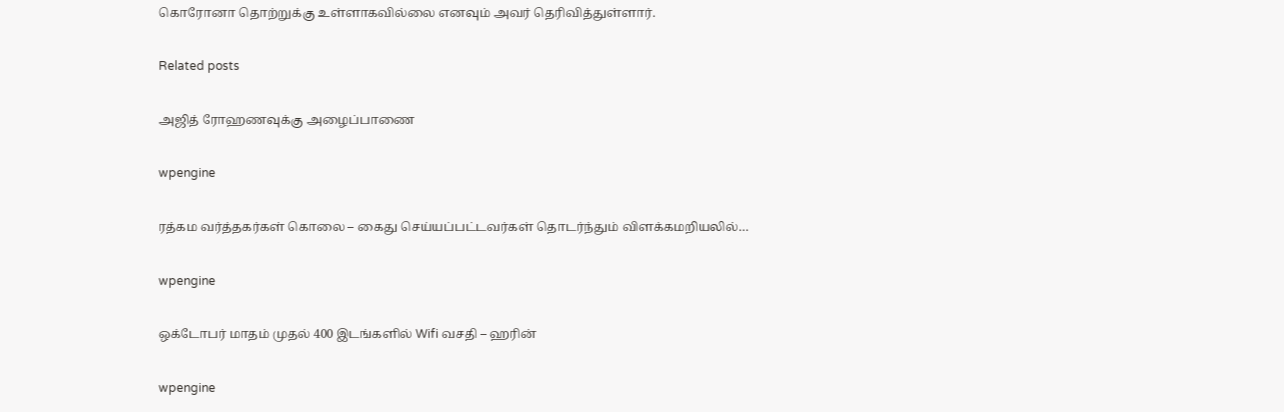கொரோனா தொற்றுக்கு உள்ளாகவில்லை எனவும் அவர் தெரிவித்துள்ளார்.

Related posts

அஜித் ரோஹணவுக்கு அழைப்பாணை

wpengine

ரத்கம வர்த்தகர்கள் கொலை – கைது செய்யப்பட்டவர்கள் தொடர்ந்தும் விளக்கமறியலில்…

wpengine

ஒக்டோபர் மாதம் முதல் 400 இடங்களில் Wifi வசதி – ஹரின்

wpengine